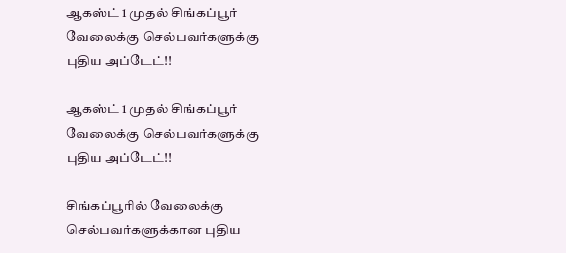ஆகஸ்ட் 1 முதல் சிங்கப்பூர் வேலைக்கு செல்பவர்களுக்கு புதிய அப்டேட்!!

ஆகஸ்ட் 1 முதல் சிங்கப்பூர் வேலைக்கு செல்பவர்களுக்கு புதிய அப்டேட்!!

சிங்கப்பூரில் வேலைக்கு செல்பவர்களுக்கான புதிய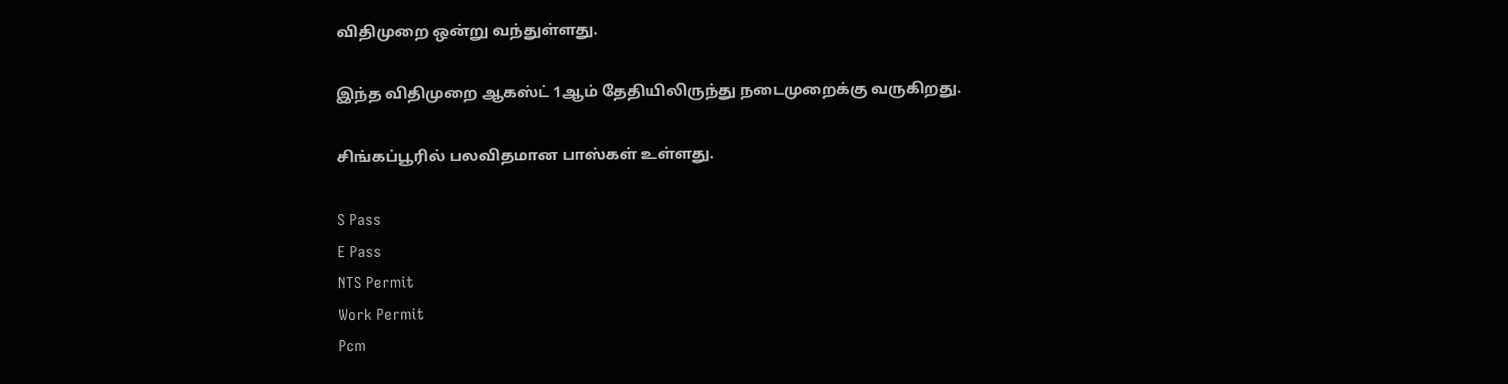விதிமுறை ஒன்று வந்துள்ளது.

இந்த விதிமுறை ஆகஸ்ட் 1ஆம் தேதியிலிருந்து நடைமுறைக்கு வருகிறது.

சிங்கப்பூரில் பலவிதமான பாஸ்கள் உள்ளது.

S Pass
E Pass
NTS Permit
Work Permit
Pcm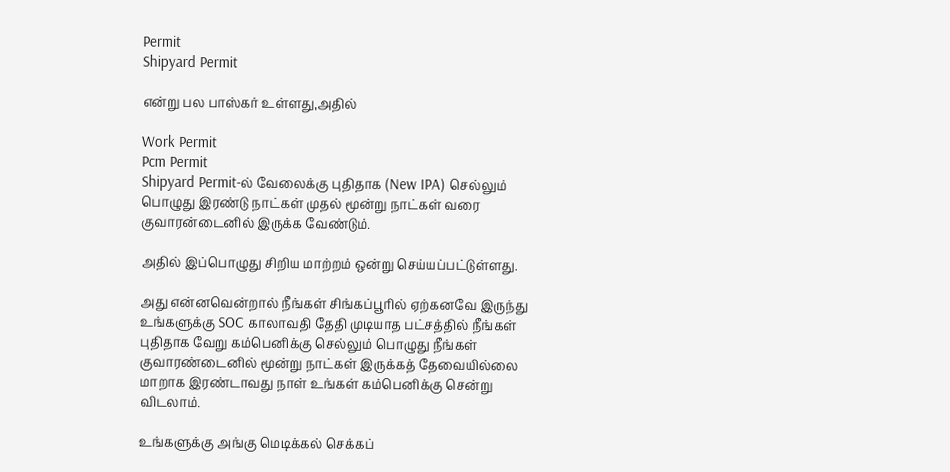Permit
Shipyard Permit

என்று பல பாஸ்கர் உள்ளது,அதில்

Work Permit
Pcm Permit
Shipyard Permit-ல் வேலைக்கு புதிதாக (New IPA) செல்லும் பொழுது இரண்டு நாட்கள் முதல் மூன்று நாட்கள் வரை குவாரன்டைனில் இருக்க வேண்டும்.

அதில் இப்பொழுது சிறிய மாற்றம் ஒன்று செய்யப்பட்டுள்ளது.

அது என்னவென்றால் நீங்கள் சிங்கப்பூரில் ஏற்கனவே இருந்து உங்களுக்கு SOC காலாவதி தேதி முடியாத பட்சத்தில் நீங்கள் புதிதாக வேறு கம்பெனிக்கு செல்லும் பொழுது நீங்கள் குவாரண்டைனில் மூன்று நாட்கள் இருக்கத் தேவையில்லை மாறாக இரண்டாவது நாள் உங்கள் கம்பெனிக்கு சென்று விடலாம்.

உங்களுக்கு அங்கு மெடிக்கல் செக்கப்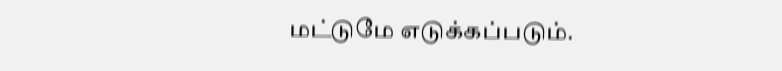மட்டுமே எடுக்கப்படும்.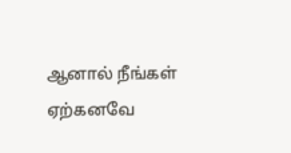ஆனால் நீங்கள் ஏற்கனவே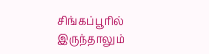சிங்கப்பூரில் இருந்தாலும்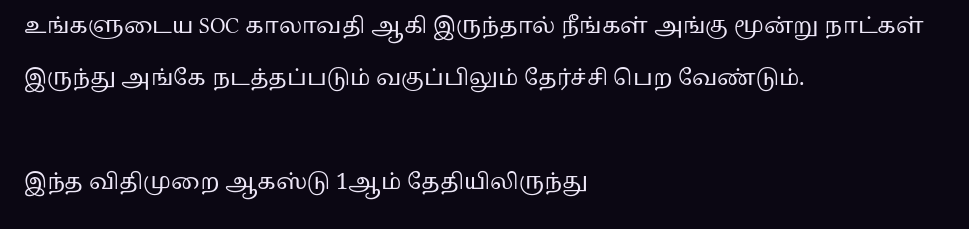உங்களுடைய SOC காலாவதி ஆகி இருந்தால் நீங்கள் அங்கு மூன்று நாட்கள் இருந்து அங்கே நடத்தப்படும் வகுப்பிலும் தேர்ச்சி பெற வேண்டும்.

இந்த விதிமுறை ஆகஸ்டு 1ஆம் தேதியிலிருந்து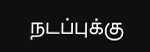நடப்புக்கு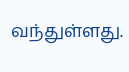வந்துள்ளது.